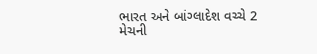ભારત અને બાંગ્લાદેશ વચ્ચે 2 મેચની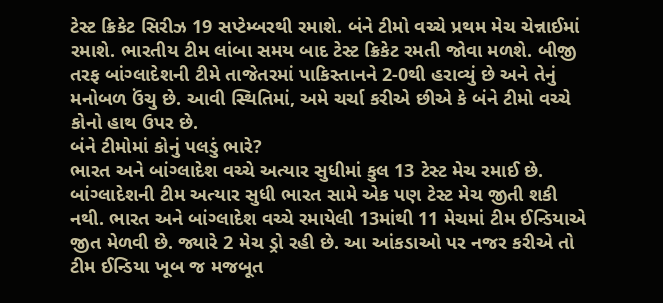ટેસ્ટ ક્રિકેટ સિરીઝ 19 સપ્ટેમ્બરથી રમાશે. બંને ટીમો વચ્ચે પ્રથમ મેચ ચેન્નાઈમાં રમાશે. ભારતીય ટીમ લાંબા સમય બાદ ટેસ્ટ ક્રિકેટ રમતી જોવા મળશે. બીજી તરફ બાંગ્લાદેશની ટીમે તાજેતરમાં પાકિસ્તાનને 2-0થી હરાવ્યું છે અને તેનું મનોબળ ઉંચુ છે. આવી સ્થિતિમાં, અમે ચર્ચા કરીએ છીએ કે બંને ટીમો વચ્ચે કોનો હાથ ઉપર છે.
બંને ટીમોમાં કોનું પલડું ભારે?
ભારત અને બાંગ્લાદેશ વચ્ચે અત્યાર સુધીમાં કુલ 13 ટેસ્ટ મેચ રમાઈ છે. બાંગ્લાદેશની ટીમ અત્યાર સુધી ભારત સામે એક પણ ટેસ્ટ મેચ જીતી શકી નથી. ભારત અને બાંગ્લાદેશ વચ્ચે રમાયેલી 13માંથી 11 મેચમાં ટીમ ઈન્ડિયાએ જીત મેળવી છે. જ્યારે 2 મેચ ડ્રો રહી છે. આ આંકડાઓ પર નજર કરીએ તો ટીમ ઈન્ડિયા ખૂબ જ મજબૂત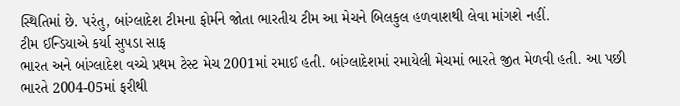સ્થિતિમાં છે. પરંતુ, બાંગ્લાદેશ ટીમના ફોર્મને જોતા ભારતીય ટીમ આ મેચને બિલકુલ હળવાશથી લેવા માંગશે નહીં.
ટીમ ઈન્ડિયાએ કર્યા સુપડા સાફ
ભારત અને બાંગ્લાદેશ વચ્ચે પ્રથમ ટેસ્ટ મેચ 2001માં રમાઈ હતી. બાંગ્લાદેશમાં રમાયેલી મેચમાં ભારતે જીત મેળવી હતી. આ પછી ભારતે 2004-05માં ફરીથી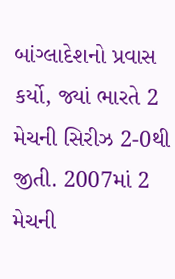બાંગ્લાદેશનો પ્રવાસ કર્યો, જ્યાં ભારતે 2 મેચની સિરીઝ 2-0થી જીતી. 2007માં 2 મેચની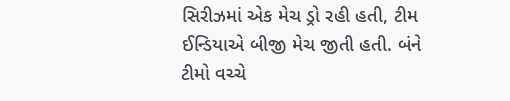સિરીઝમાં એક મેચ ડ્રો રહી હતી, ટીમ ઈન્ડિયાએ બીજી મેચ જીતી હતી. બંને ટીમો વચ્ચે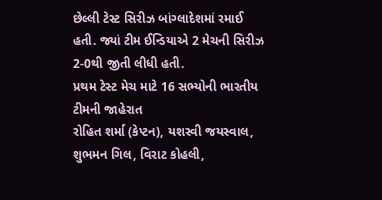છેલ્લી ટેસ્ટ સિરીઝ બાંગ્લાદેશમાં રમાઈ હતી. જ્યાં ટીમ ઈન્ડિયાએ 2 મેચની સિરીઝ 2-0થી જીતી લીધી હતી.
પ્રથમ ટેસ્ટ મેચ માટે 16 સભ્યોની ભારતીય ટીમની જાહેરાત
રોહિત શર્મા (કેપ્ટન), યશસ્વી જયસ્વાલ, શુભમન ગિલ, વિરાટ કોહલી,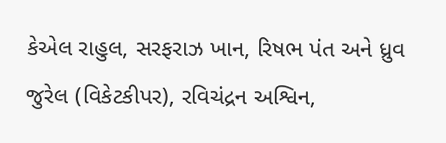કેએલ રાહુલ, સરફરાઝ ખાન, રિષભ પંત અને ધ્રુવ જુરેલ (વિકેટકીપર), રવિચંદ્રન અશ્વિન,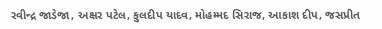રવીન્દ્ર જાડેજા, અક્ષર પટેલ, કુલદીપ યાદવ, મોહમ્મદ સિરાજ, આકાશ દીપ, જસપ્રીત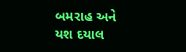બમરાહ અને યશ દયાલ